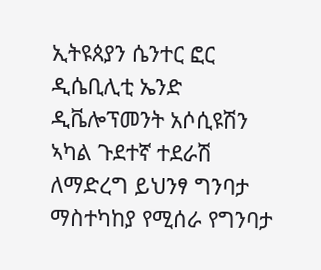ኢትዩጰያን ሴንተር ፎር ዲሴቢሊቲ ኤንድ ዲቬሎፕመንት አሶሲዩሽን ኣካል ጉደተኛ ተደራሽ ለማድረግ ይህንፃ ግንባታ ማስተካከያ የሚሰራ የግንባታ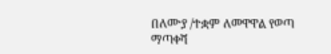በለሙያ /ተቋም ለመዋዋል የወጣ ማጣቀሻ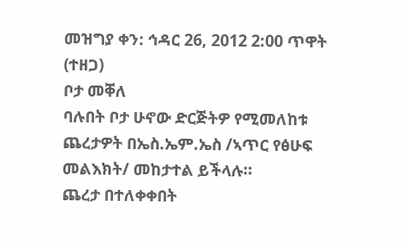መዝግያ ቀን: ኅዳር 26, 2012 2:00 ጥዋት (ተዘጋ)
ቦታ መቐለ
ባሉበት ቦታ ሁኖው ድርጅትዎ የሚመለከቱ ጨረታዎት በኤስ.ኤም.ኤስ /ኣጥር የፅሁፍ መልእክት/ መከታተል ይችላሉ።
ጨረታ በተለቀቀበት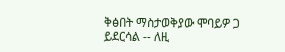ቅፅበት ማስታወቅያው ሞባይዎ ጋ ይደርሳል -- ለዚ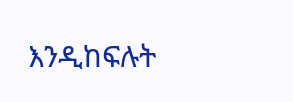እንዲከፍሉት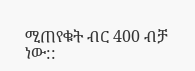ሚጠየቁት ብር 400 ብቻ ነው::